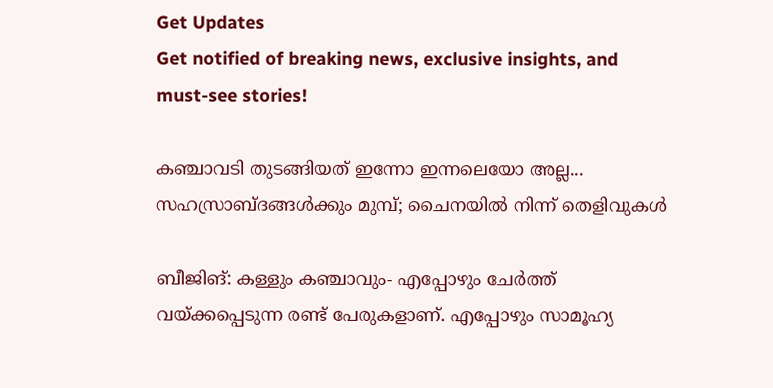Get Updates
Get notified of breaking news, exclusive insights, and must-see stories!

കഞ്ചാവടി തുടങ്ങിയത് ഇന്നോ ഇന്നലെയോ അല്ല... സഹസ്രാബ്ദങ്ങള്‍ക്കും മുമ്പ്; ചൈനയിൽ നിന്ന് തെളിവുകൾ

ബീജിങ്: കള്ളും കഞ്ചാവും- എപ്പോഴും ചേര്‍ത്ത് വയ്ക്കപ്പെടുന്ന രണ്ട് പേരുകളാണ്. എപ്പോഴും സാമൂഹ്യ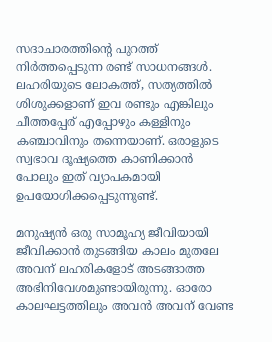സദാചാരത്തിന്റെ പുറത്ത് നിര്‍ത്തപ്പെടുന്ന രണ്ട് സാധനങ്ങള്‍. ലഹരിയുടെ ലോകത്ത്, സത്യത്തില്‍ ശിശുക്കളാണ് ഇവ രണ്ടും എങ്കിലും ചീത്തപ്പേര് എപ്പോഴും കള്ളിനും കഞ്ചാവിനും തന്നെയാണ്. ഒരാളുടെ സ്വഭാവ ദൂഷ്യത്തെ കാണിക്കാന്‍ പോലും ഇത് വ്യാപകമായി ഉപയോഗിക്കപ്പെടുന്നുണ്ട്.

മനുഷ്യന്‍ ഒരു സാമൂഹ്യ ജീവിയായി ജീവിക്കാന്‍ തുടങ്ങിയ കാലം മുതലേ അവന് ലഹരികളോട് അടങ്ങാത്ത അഭിനിവേശമുണ്ടായിരുന്നു. ഓരോ കാലഘട്ടത്തിലും അവന്‍ അവന് വേണ്ട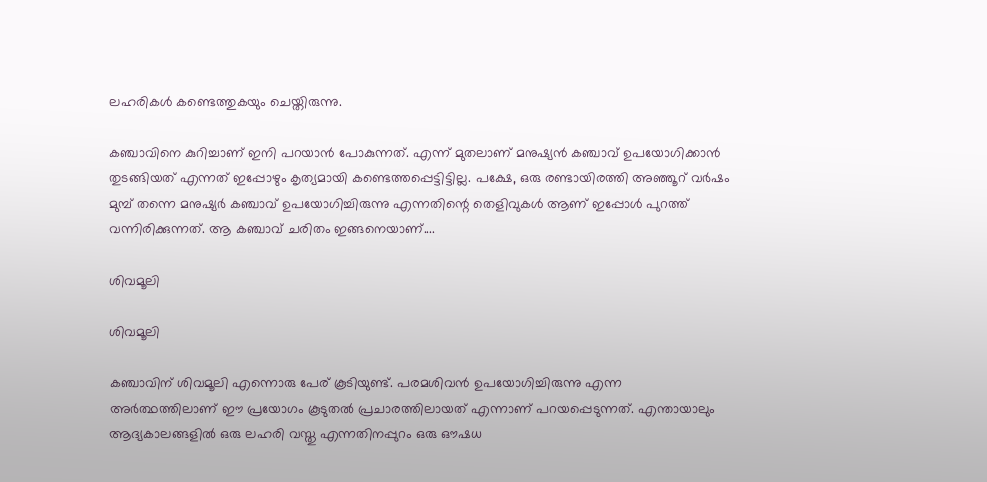ലഹരികള്‍ കണ്ടെത്തുകയും ചെയ്തിരുന്നു.

കഞ്ചാവിനെ കുറിച്ചാണ് ഇനി പറയാന്‍ പോകുന്നത്. എന്ന് മുതലാണ് മനുഷ്യന്‍ കഞ്ചാവ് ഉപയോഗിക്കാന്‍ തുടങ്ങിയത് എന്നത് ഇപ്പോഴും കൃത്യമായി കണ്ടെത്തപ്പെട്ടിട്ടില്ല. പക്ഷേ, ഒരു രണ്ടായിരത്തി അഞ്ഞൂറ് വര്‍ഷം മുമ്പ് തന്നെ മനുഷ്യര്‍ കഞ്ചാവ് ഉപയോഗിച്ചിരുന്നു എന്നതിന്റെ തെളിവുകള്‍ ആണ് ഇപ്പോള്‍ പുറത്ത് വന്നിരിക്കുന്നത്. ആ കഞ്ചാവ് ചരിതം ഇങ്ങനെയാണ്....

ശിവമൂലി

ശിവമൂലി

കഞ്ചാവിന് ശിവമൂലി എന്നൊരു പേര് കൂടിയുണ്ട്. പരമശിവന്‍ ഉപയോഗിച്ചിരുന്നു എന്ന അര്‍ത്ഥത്തിലാണ് ഈ പ്രയോഗം കൂടുതല്‍ പ്രചാരത്തിലായത് എന്നാണ് പറയപ്പെടുന്നത്. എന്തായാലും ആദ്യകാലങ്ങളില്‍ ഒരു ലഹരി വസ്തു എന്നതിനപ്പുറം ഒരു ഔഷധ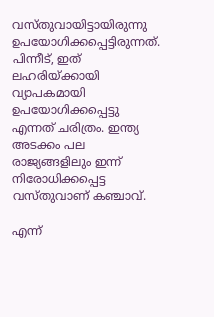വസ്തുവായിട്ടായിരുന്നു ഉപയോഗിക്കപ്പെട്ടിരുന്നത്. പിന്നീട്, ഇത് ലഹരിയ്ക്കായി വ്യാപകമായി ഉപയോഗിക്കപ്പെട്ടു എന്നത് ചരിത്രം. ഇന്ത്യ അടക്കം പല രാജ്യങ്ങളിലും ഇന്ന് നിരോധിക്കപ്പെട്ട വസ്തുവാണ് കഞ്ചാവ്.

എന്ന്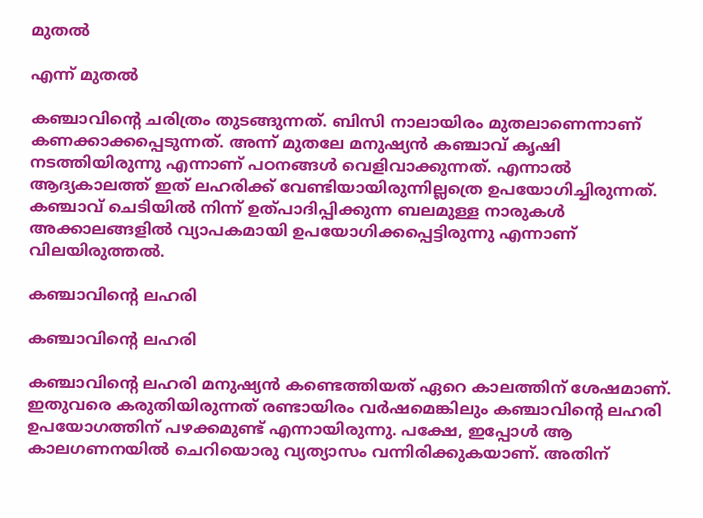മുതല്‍

എന്ന് മുതല്‍

കഞ്ചാവിന്റെ ചരിത്രം തുടങ്ങുന്നത്. ബിസി നാലായിരം മുതലാണെന്നാണ് കണക്കാക്കപ്പെടുന്നത്. അന്ന് മുതലേ മനുഷ്യന്‍ കഞ്ചാവ് കൃഷി നടത്തിയിരുന്നു എന്നാണ് പഠനങ്ങള്‍ വെളിവാക്കുന്നത്. എന്നാല്‍ ആദ്യകാലത്ത് ഇത് ലഹരിക്ക് വേണ്ടിയായിരുന്നില്ലത്രെ ഉപയോഗിച്ചിരുന്നത്. കഞ്ചാവ് ചെടിയില്‍ നിന്ന് ഉത്പാദിപ്പിക്കുന്ന ബലമുള്ള നാരുകള്‍ അക്കാലങ്ങളില്‍ വ്യാപകമായി ഉപയോഗിക്കപ്പെട്ടിരുന്നു എന്നാണ് വിലയിരുത്തല്‍.

കഞ്ചാവിന്റെ ലഹരി

കഞ്ചാവിന്റെ ലഹരി

കഞ്ചാവിന്റെ ലഹരി മനുഷ്യന്‍ കണ്ടെത്തിയത് ഏറെ കാലത്തിന് ശേഷമാണ്. ഇതുവരെ കരുതിയിരുന്നത് രണ്ടായിരം വര്‍ഷമെങ്കിലും കഞ്ചാവിന്റെ ലഹരി ഉപയോഗത്തിന് പഴക്കമുണ്ട് എന്നായിരുന്നു. പക്ഷേ, ഇപ്പോള്‍ ആ കാലഗണനയില്‍ ചെറിയൊരു വ്യത്യാസം വന്നിരിക്കുകയാണ്. അതിന്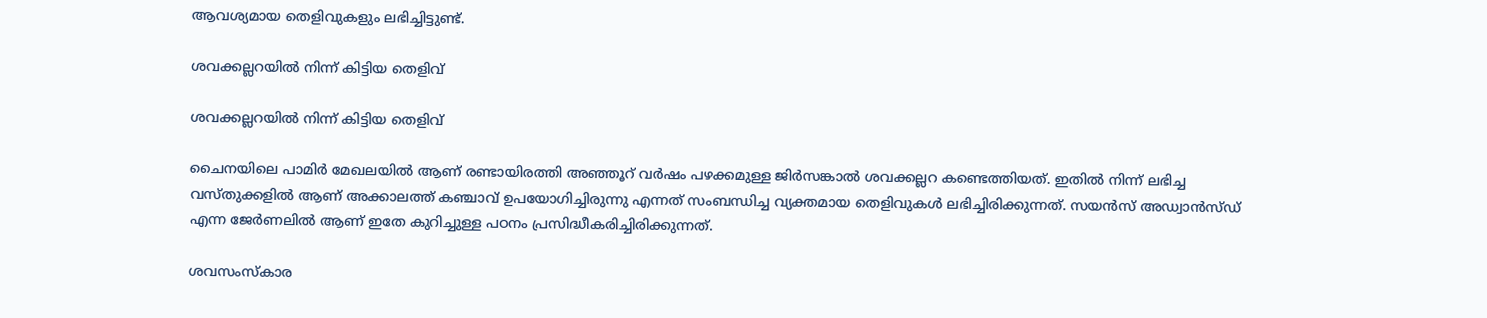ആവശ്യമായ തെളിവുകളും ലഭിച്ചിട്ടുണ്ട്.

ശവക്കല്ലറയില്‍ നിന്ന് കിട്ടിയ തെളിവ്

ശവക്കല്ലറയില്‍ നിന്ന് കിട്ടിയ തെളിവ്

ചൈനയിലെ പാമിര്‍ മേഖലയില്‍ ആണ് രണ്ടായിരത്തി അഞ്ഞൂറ് വര്‍ഷം പഴക്കമുള്ള ജിര്‍സങ്കാല്‍ ശവക്കല്ലറ കണ്ടെത്തിയത്. ഇതില്‍ നിന്ന് ലഭിച്ച വസ്തുക്കളില്‍ ആണ് അക്കാലത്ത് കഞ്ചാവ് ഉപയോഗിച്ചിരുന്നു എന്നത് സംബന്ധിച്ച വ്യക്തമായ തെളിവുകള്‍ ലഭിച്ചിരിക്കുന്നത്. സയന്‍സ് അഡ്വാന്‍സ്ഡ് എന്ന ജേര്‍ണലില്‍ ആണ് ഇതേ കുറിച്ചുള്ള പഠനം പ്രസിദ്ധീകരിച്ചിരിക്കുന്നത്.

ശവസംസ്‌കാര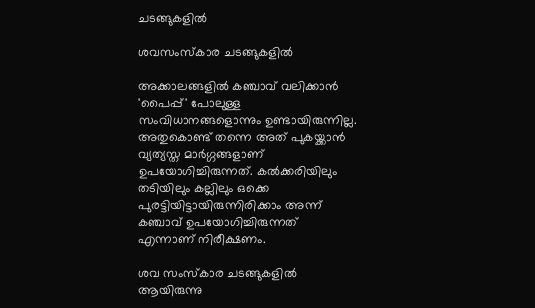ചടങ്ങുകളില്‍

ശവസംസ്‌കാര ചടങ്ങുകളില്‍

അക്കാലങ്ങളില്‍ കഞ്ചാവ് വലിക്കാന്‍ 'പൈപ്പ്' പോലുള്ള സംവിധാനങ്ങളൊന്നും ഉണ്ടായിരുന്നില്ല. അതുകൊണ്ട് തന്നെ അത് പുകയ്ക്കാന്‍ വ്യത്യസ്ത മാര്‍ഗ്ഗങ്ങളാണ് ഉപയോഗിച്ചിരുന്നത്. കല്‍ക്കരിയിലും തടിയിലും കല്ലിലും ഒക്കെ പുരട്ടിയിട്ടായിരുന്നിരിക്കാം അന്ന് കഞ്ചാവ് ഉപയോഗിച്ചിരുന്നത് എന്നാണ് നിരീക്ഷണം.

ശവ സംസ്‌കാര ചടങ്ങുകളില്‍ ആയിരുന്നു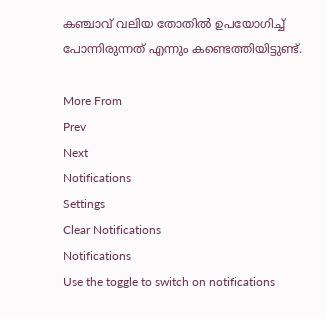കഞ്ചാവ് വലിയ തോതില്‍ ഉപയോഗിച്ച് പോന്നിരുന്നത് എന്നും കണ്ടെത്തിയിട്ടുണ്ട്.

More From
Prev
Next
Notifications
Settings
Clear Notifications
Notifications
Use the toggle to switch on notifications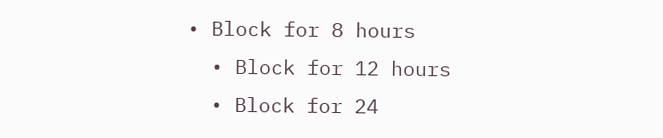• Block for 8 hours
  • Block for 12 hours
  • Block for 24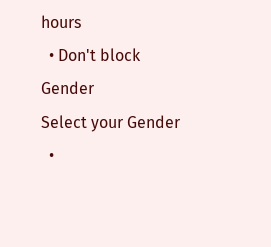hours
  • Don't block
Gender
Select your Gender
  •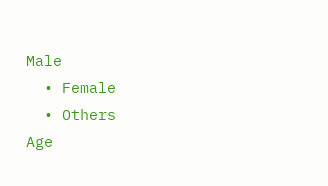Male
  • Female
  • Others
Age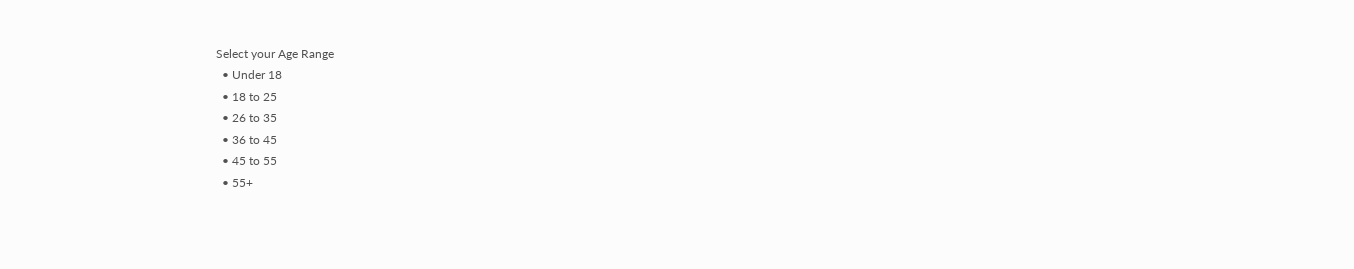Select your Age Range
  • Under 18
  • 18 to 25
  • 26 to 35
  • 36 to 45
  • 45 to 55
  • 55+